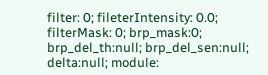filter: 0; fileterIntensity: 0.0; filterMask: 0; brp_mask:0; brp_del_th:null; brp_del_sen:null; delta:null; module: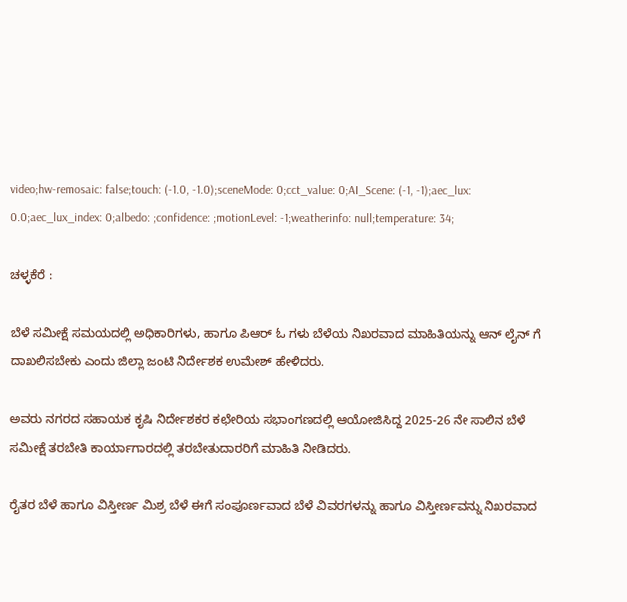video;hw-remosaic: false;touch: (-1.0, -1.0);sceneMode: 0;cct_value: 0;AI_Scene: (-1, -1);aec_lux: 0.0;aec_lux_index: 0;albedo: ;confidence: ;motionLevel: -1;weatherinfo: null;temperature: 34;

ಚಳ್ಳಕೆರೆ :

ಬೆಳೆ ಸಮೀಕ್ಷೆ ಸಮಯದಲ್ಲಿ ಅಧಿಕಾರಿಗಳು, ಹಾಗೂ ಪಿಆರ್ ಓ ಗಳು ಬೆಳೆಯ ನಿಖರವಾದ ಮಾಹಿತಿಯನ್ನು ಆನ್ ಲೈನ್ ಗೆ ದಾಖಲಿಸಬೇಕು ಎಂದು ಜಿಲ್ಲಾ ಜಂಟಿ ನಿರ್ದೇಶಕ ಉಮೇಶ್ ಹೇಳಿದರು.

ಅವರು ನಗರದ ಸಹಾಯಕ ಕೃಷಿ ನಿರ್ದೇಶಕರ ಕಛೇರಿಯ ಸಭಾಂಗಣದಲ್ಲಿ ಆಯೋಜಿಸಿದ್ದ 2025-26 ನೇ ಸಾಲಿನ ಬೆಳೆ ಸಮೀಕ್ಷೆ ತರಬೇತಿ ಕಾರ್ಯಾಗಾರದಲ್ಲಿ ತರಬೇತುದಾರರಿಗೆ ಮಾಹಿತಿ ನೀಡಿದರು.

ರೈತರ ಬೆಳೆ ಹಾಗೂ ವಿಸ್ತೀರ್ಣ ಮಿಶ್ರ ಬೆಳೆ ಈಗೆ ಸಂಪೂರ್ಣವಾದ ಬೆಳೆ ವಿವರಗಳನ್ನು ಹಾಗೂ ವಿಸ್ತೀರ್ಣವನ್ನು ನಿಖರವಾದ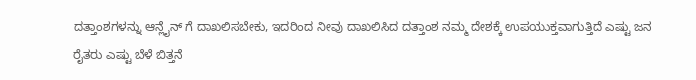ದತ್ತಾಂಶಗಳನ್ನು ಆನ್ಲೈನ್ ಗೆ ದಾಖಲಿಸಬೇಕು, ಇದರಿಂದ ನೀವು ದಾಖಲಿಸಿದ ದತ್ತಾಂಶ ನಮ್ಮ ದೇಶಕ್ಕೆ ಉಪಯುಕ್ತವಾಗುತ್ತಿದೆ ಎಷ್ಟು ಜನ ರೈತರು ಎಷ್ಟು ಬೆಳೆ ಬಿತ್ತನೆ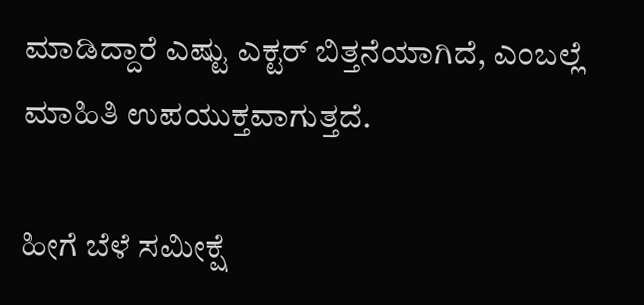ಮಾಡಿದ್ದಾರೆ ಎಷ್ಟು ಎಕ್ಟರ್ ಬಿತ್ತನೆಯಾಗಿದೆ, ಎಂಬಲ್ಲೆ ಮಾಹಿತಿ ಉಪಯುಕ್ತವಾಗುತ್ತದೆ.

ಹೀಗೆ ಬೆಳೆ ಸಮೀಕ್ಷೆ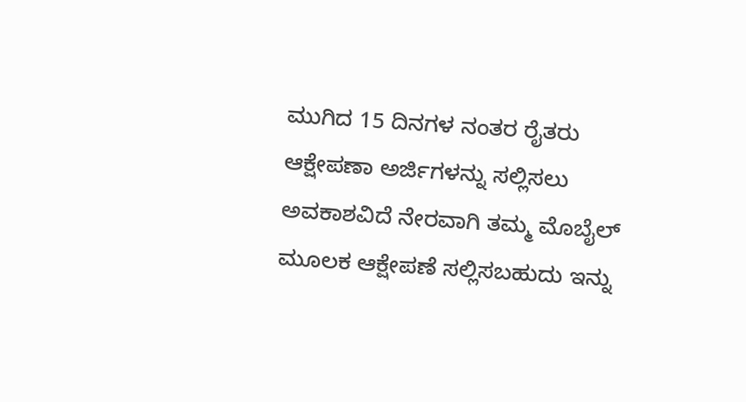ಮುಗಿದ 15 ದಿನಗಳ ನಂತರ ರೈತರು ಆಕ್ಷೇಪಣಾ ಅರ್ಜಿಗಳನ್ನು ಸಲ್ಲಿಸಲು ಅವಕಾಶವಿದೆ ನೇರವಾಗಿ ತಮ್ಮ ಮೊಬೈಲ್ ಮೂಲಕ ಆಕ್ಷೇಪಣೆ ಸಲ್ಲಿಸಬಹುದು ಇನ್ನು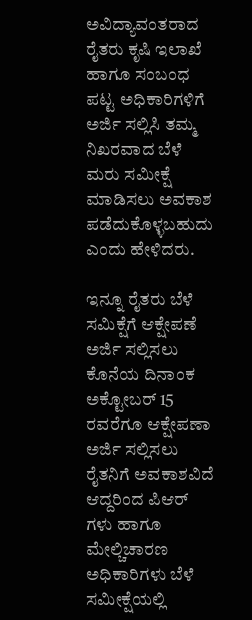ಅವಿದ್ಯಾವಂತರಾದ ರೈತರು ಕೃಷಿ ಇಲಾಖೆ ಹಾಗೂ ಸಂಬಂಧ ಪಟ್ಟ ಅಧಿಕಾರಿಗಳಿಗೆ ಅರ್ಜಿ ಸಲ್ಲಿಸಿ ತಮ್ಮ ನಿಖರವಾದ ಬೆಳೆ ಮರು ಸಮೀಕ್ಷೆ ಮಾಡಿಸಲು ಅವಕಾಶ ಪಡೆದುಕೊಳ್ಳಬಹುದು ಎಂದು ಹೇಳಿದರು.

ಇನ್ನೂ ರೈತರು ಬೆಳೆ ಸಮಿಕ್ಷೆಗೆ ಆಕ್ಷೇಪಣೆ ಅರ್ಜಿ ಸಲ್ಲಿಸಲು ಕೊನೆಯ ದಿನಾಂಕ ಅಕ್ಟೋಬರ್ 15 ರವರೆಗೂ ಆಕ್ಷೇಪಣಾ ಅರ್ಜಿ ಸಲ್ಲಿಸಲು ರೈತನಿಗೆ ಅವಕಾಶವಿದೆ ಆದ್ದರಿಂದ ಪಿಆರ್ ಗಳು ಹಾಗೂ ಮೇಲ್ಚಿಚಾರಣ ಅಧಿಕಾರಿಗಳು ಬೆಳೆ ಸಮೀಕ್ಷೆಯಲ್ಲಿ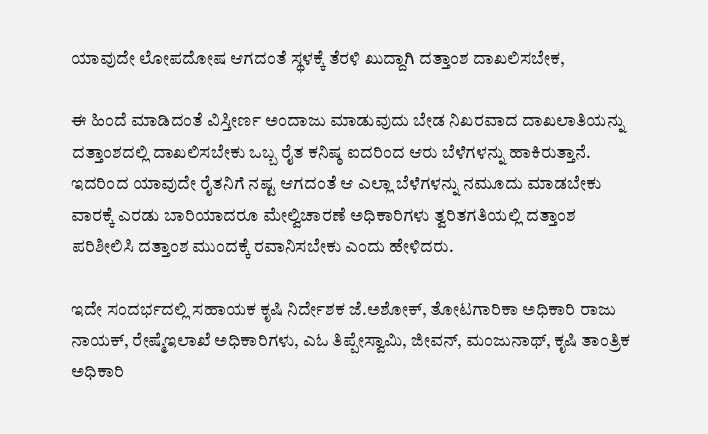ಯಾವುದೇ ಲೋಪದೋಷ ಆಗದಂತೆ ಸ್ಥಳಕ್ಕೆ ತೆರಳಿ ಖುದ್ದಾಗಿ ದತ್ತಾಂಶ ದಾಖಲಿಸಬೇಕ,

ಈ ಹಿಂದೆ ಮಾಡಿದಂತೆ ವಿಸ್ತೀರ್ಣ ಅಂದಾಜು ಮಾಡುವುದು ಬೇಡ ನಿಖರವಾದ ದಾಖಲಾತಿಯನ್ನು ದತ್ತಾಂಶದಲ್ಲಿ ದಾಖಲಿಸಬೇಕು ಒಬ್ಬ ರೈತ ಕನಿಷ್ಠ ಐದರಿಂದ ಆರು ಬೆಳೆಗಳನ್ನು ಹಾಕಿರುತ್ತಾನೆ. ಇದರಿಂದ ಯಾವುದೇ ರೈತನಿಗೆ ನಷ್ಟ ಆಗದಂತೆ ಆ ಎಲ್ಲಾ ಬೆಳೆಗಳನ್ನು ನಮೂದು ಮಾಡಬೇಕು ವಾರಕ್ಕೆ ಎರಡು ಬಾರಿಯಾದರೂ ಮೇಲ್ವಿಚಾರಣೆ ಅಧಿಕಾರಿಗಳು ತ್ವರಿತಗತಿಯಲ್ಲಿ ದತ್ತಾಂಶ ಪರಿಶೀಲಿಸಿ ದತ್ತಾಂಶ ಮುಂದಕ್ಕೆ ರವಾನಿಸಬೇಕು ಎಂದು ಹೇಳಿದರು.

ಇದೇ ಸಂದರ್ಭದಲ್ಲಿ ಸಹಾಯಕ ಕೃಷಿ ನಿರ್ದೇಶಕ ಜೆ.ಅಶೋಕ್, ತೋಟಗಾರಿಕಾ ಅಧಿಕಾರಿ ರಾಜು ನಾಯಕ್, ರೇಷ್ಮೆಇಲಾಖೆ ಅಧಿಕಾರಿಗಳು, ಎಓ ತಿಪ್ಪೇಸ್ವಾಮಿ, ಜೀವನ್, ಮಂಜುನಾಥ್, ಕೃಷಿ ತಾಂತ್ರಿಕ ಅಧಿಕಾರಿ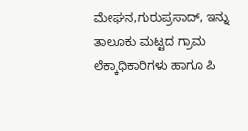ಮೇಘನ,ಗುರುಪ್ರಸಾದ್, ಇನ್ನು ತಾಲೂಕು ಮಟ್ಟದ ಗ್ರಾಮ ಲೆಕ್ಕಾಧಿಕಾರಿಗಳು ಹಾಗೂ ಪಿ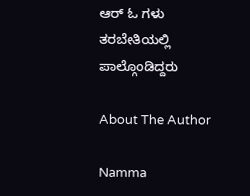ಆರ್ ಓ ಗಳು ತರಬೇತಿಯಲ್ಲಿ ಪಾಲ್ಗೊಂಡಿದ್ದರು

About The Author

Namma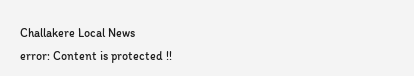Challakere Local News
error: Content is protected !!